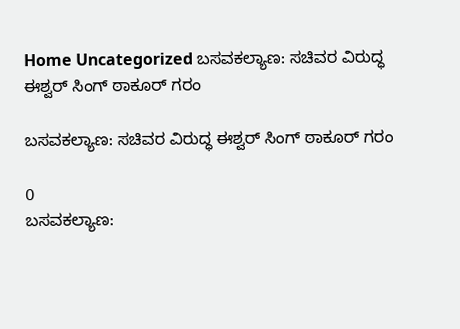Home Uncategorized ಬಸವಕಲ್ಯಾಣ: ಸಚಿವರ ವಿರುದ್ಧ ಈಶ್ವರ್ ಸಿಂಗ್ ಠಾಕೂರ್ ಗರಂ

ಬಸವಕಲ್ಯಾಣ: ಸಚಿವರ ವಿರುದ್ಧ ಈಶ್ವರ್ ಸಿಂಗ್ ಠಾಕೂರ್ ಗರಂ

0
ಬಸವಕಲ್ಯಾಣ: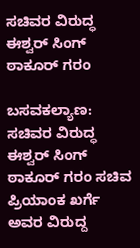ಸಚಿವರ ವಿರುದ್ಧ ಈಶ್ವರ್ ಸಿಂಗ್ ಠಾಕೂರ್ ಗರಂ

ಬಸವಕಲ್ಯಾಣ: ಸಚಿವರ ವಿರುದ್ಧ ಈಶ್ವರ್ ಸಿಂಗ್ ಠಾಕೂರ್ ಗರಂ ಸಚಿವ ಪ್ರಿಯಾಂಕ ಖರ್ಗೆ ಅವರ ವಿರುದ್ದ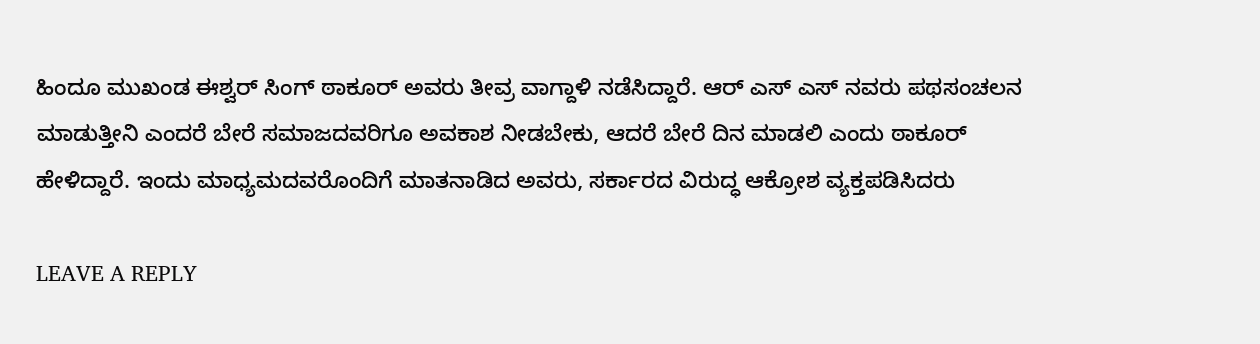ಹಿಂದೂ ಮುಖಂಡ ಈಶ್ವರ್ ಸಿಂಗ್ ಠಾಕೂರ್ ಅವರು ತೀವ್ರ ವಾಗ್ದಾಳಿ ನಡೆಸಿದ್ದಾರೆ. ಆರ್ ಎಸ್ ಎಸ್ ನವರು ಪಥಸಂಚಲನ ಮಾಡುತ್ತೀನಿ ಎಂದರೆ ಬೇರೆ ಸಮಾಜದವರಿಗೂ ಅವಕಾಶ ನೀಡಬೇಕು, ಆದರೆ ಬೇರೆ ದಿನ ಮಾಡಲಿ ಎಂದು ಠಾಕೂರ್ ಹೇಳಿದ್ದಾರೆ. ಇಂದು ಮಾಧ್ಯಮದವರೊಂದಿಗೆ ಮಾತನಾಡಿದ ಅವರು, ಸರ್ಕಾರದ ವಿರುದ್ಧ ಆಕ್ರೋಶ ವ್ಯಕ್ತಪಡಿಸಿದರು

LEAVE A REPLY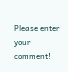Please enter your comment!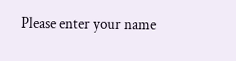Please enter your name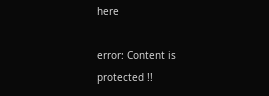here

error: Content is protected !!